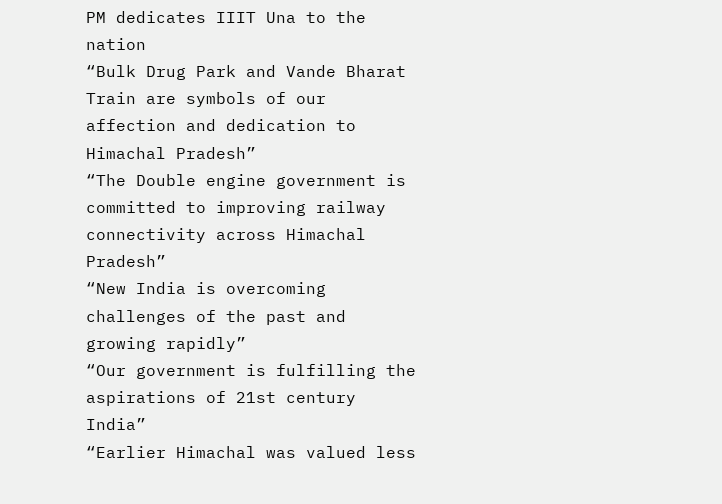PM dedicates IIIT Una to the nation
“Bulk Drug Park and Vande Bharat Train are symbols of our affection and dedication to Himachal Pradesh”
“The Double engine government is committed to improving railway connectivity across Himachal Pradesh”
“New India is overcoming challenges of the past and growing rapidly”
“Our government is fulfilling the aspirations of 21st century India”
“Earlier Himachal was valued less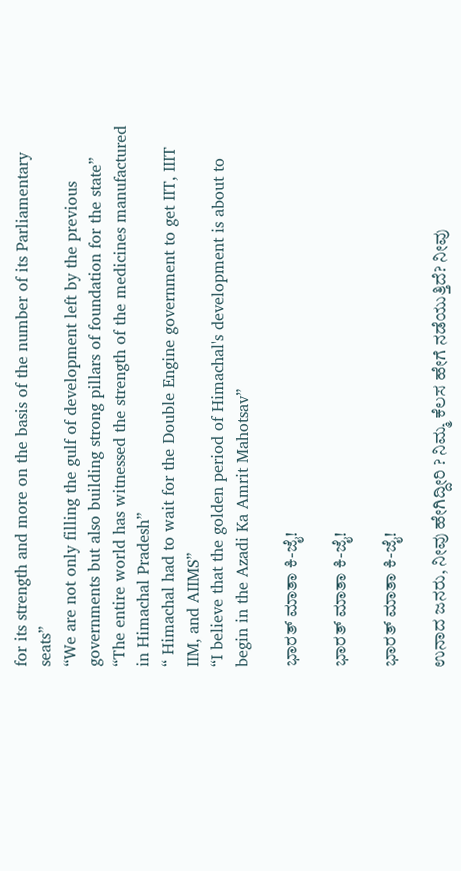for its strength and more on the basis of the number of its Parliamentary seats”
“We are not only filling the gulf of development left by the previous governments but also building strong pillars of foundation for the state”
“The entire world has witnessed the strength of the medicines manufactured in Himachal Pradesh”
“ Himachal had to wait for the Double Engine government to get IIT, IIIT IIM, and AIIMS”
“I believe that the golden period of Himachal's development is about to begin in the Azadi Ka Amrit Mahotsav”

ಭಾರತ್ ಮಾತಾ ಕಿ-ಜೈ!

ಭಾರತ್ ಮಾತಾ ಕಿ-ಜೈ!

ಭಾರತ್ ಮಾತಾ ಕಿ-ಜೈ!

ಉನಾದ ಜನರು, ನೀವು ಹೇಗಿದ್ದೀರಿ ? ನಿಮ್ಮ ಕೆಲಸ ಹೇಗೆ ನಡೆಯುತ್ತಿದೆ? ನೀವು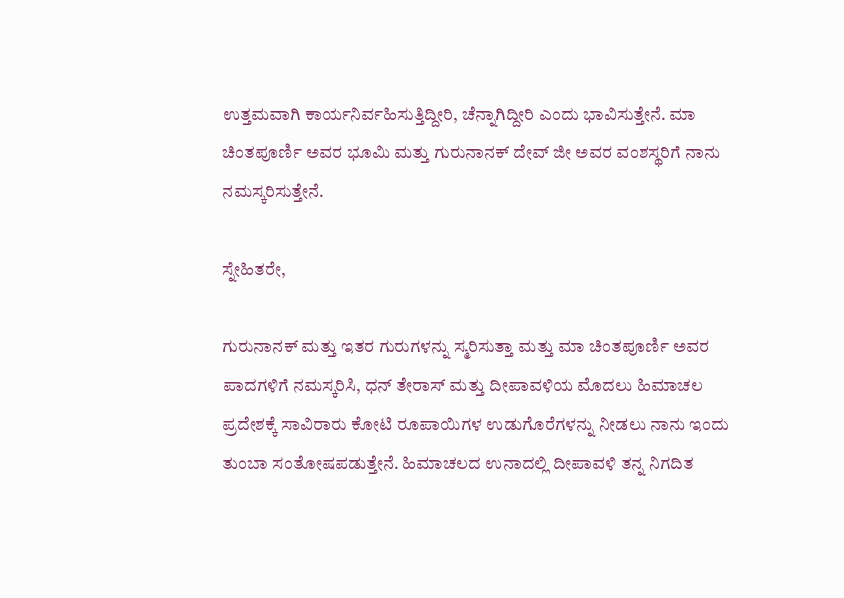ಉತ್ತಮವಾಗಿ ಕಾರ್ಯನಿರ್ವಹಿಸುತ್ತಿದ್ದೀರಿ, ಚೆನ್ನಾಗಿದ್ದೀರಿ ಎಂದು ಭಾವಿಸುತ್ತೇನೆ. ಮಾ ಚಿಂತಪೂರ್ಣಿ ಅವರ ಭೂಮಿ ಮತ್ತು ಗುರುನಾನಕ್ ದೇವ್ ಜೀ ಅವರ ವಂಶಸ್ಥರಿಗೆ ನಾನು ನಮಸ್ಕರಿಸುತ್ತೇನೆ.

ಸ್ನೇಹಿತರೇ,

ಗುರುನಾನಕ್ ಮತ್ತು ಇತರ ಗುರುಗಳನ್ನು ಸ್ಮರಿಸುತ್ತಾ ಮತ್ತು ಮಾ ಚಿಂತಪೂರ್ಣಿ ಅವರ ಪಾದಗಳಿಗೆ ನಮಸ್ಕರಿಸಿ, ಧನ್ ತೇರಾಸ್ ಮತ್ತು ದೀಪಾವಳಿಯ ಮೊದಲು ಹಿಮಾಚಲ ಪ್ರದೇಶಕ್ಕೆ ಸಾವಿರಾರು ಕೋಟಿ ರೂಪಾಯಿಗಳ ಉಡುಗೊರೆಗಳನ್ನು ನೀಡಲು ನಾನು ಇಂದು ತುಂಬಾ ಸಂತೋಷಪಡುತ್ತೇನೆ. ಹಿಮಾಚಲದ ಉನಾದಲ್ಲಿ ದೀಪಾವಳಿ ತನ್ನ ನಿಗದಿತ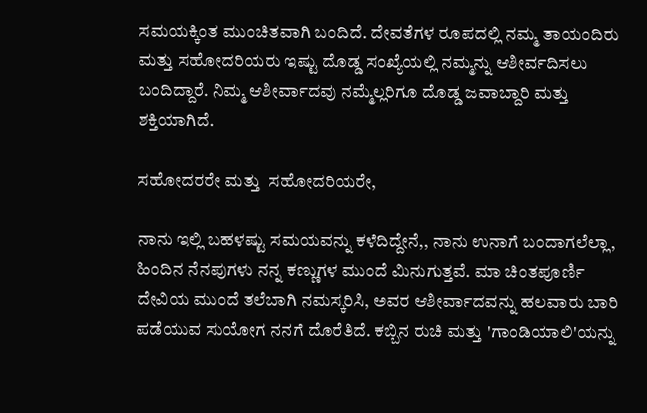ಸಮಯಕ್ಕಿಂತ ಮುಂಚಿತವಾಗಿ ಬಂದಿದೆ. ದೇವತೆಗಳ ರೂಪದಲ್ಲಿ ನಮ್ಮ ತಾಯಂದಿರು ಮತ್ತು ಸಹೋದರಿಯರು ಇಷ್ಟು ದೊಡ್ಡ ಸಂಖ್ಯೆಯಲ್ಲಿ ನಮ್ಮನ್ನು ಆಶೀರ್ವದಿಸಲು ಬಂದಿದ್ದಾರೆ. ನಿಮ್ಮ ಆಶೀರ್ವಾದವು ನಮ್ಮೆಲ್ಲರಿಗೂ ದೊಡ್ಡ ಜವಾಬ್ದಾರಿ ಮತ್ತು ಶಕ್ತಿಯಾಗಿದೆ.

ಸಹೋದರರೇ ಮತ್ತು  ಸಹೋದರಿಯರೇ,

ನಾನು ಇಲ್ಲಿ ಬಹಳಷ್ಟು ಸಮಯವನ್ನು ಕಳೆದಿದ್ದೇನೆ,, ನಾನು ಉನಾಗೆ ಬಂದಾಗಲೆಲ್ಲಾ, ಹಿಂದಿನ ನೆನಪುಗಳು ನನ್ನ ಕಣ್ಣುಗಳ ಮುಂದೆ ಮಿನುಗುತ್ತವೆ. ಮಾ ಚಿಂತಪೂರ್ಣಿ ದೇವಿಯ ಮುಂದೆ ತಲೆಬಾಗಿ ನಮಸ್ಕರಿಸಿ, ಅವರ ಆಶೀರ್ವಾದವನ್ನು ಹಲವಾರು ಬಾರಿ ಪಡೆಯುವ ಸುಯೋಗ ನನಗೆ ದೊರೆತಿದೆ. ಕಬ್ಬಿನ ರುಚಿ ಮತ್ತು 'ಗಾಂಡಿಯಾಲಿ'ಯನ್ನು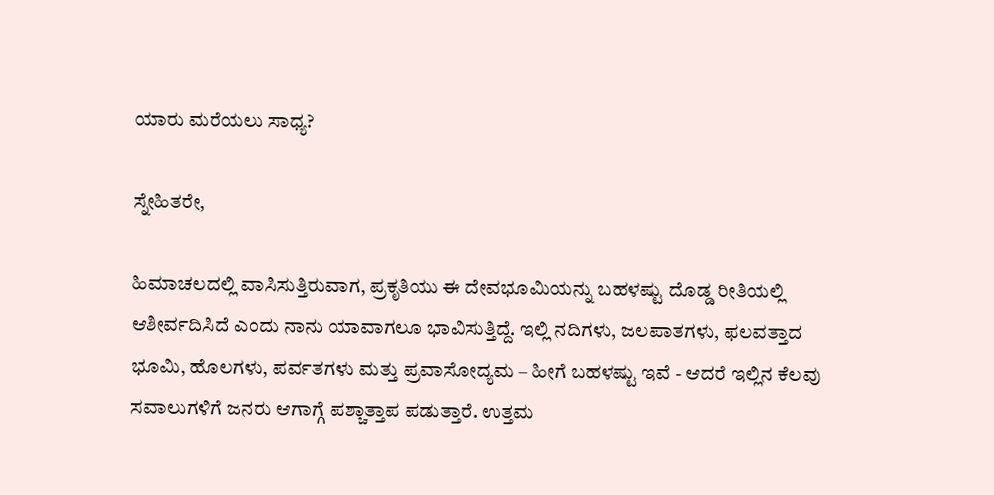ಯಾರು ಮರೆಯಲು ಸಾಧ್ಯ?

ಸ್ನೇಹಿತರೇ,

ಹಿಮಾಚಲದಲ್ಲಿ ವಾಸಿಸುತ್ತಿರುವಾಗ, ಪ್ರಕೃತಿಯು ಈ ದೇವಭೂಮಿಯನ್ನು ಬಹಳಷ್ಟು ದೊಡ್ಡ ರೀತಿಯಲ್ಲಿ  ಆಶೀರ್ವದಿಸಿದೆ ಎಂದು ನಾನು ಯಾವಾಗಲೂ ಭಾವಿಸುತ್ತಿದ್ದೆ. ಇಲ್ಲಿ ನದಿಗಳು, ಜಲಪಾತಗಳು, ಫಲವತ್ತಾದ ಭೂಮಿ, ಹೊಲಗಳು, ಪರ್ವತಗಳು ಮತ್ತು ಪ್ರವಾಸೋದ್ಯಮ – ಹೀಗೆ ಬಹಳಷ್ಟು ಇವೆ - ಆದರೆ ಇಲ್ಲಿನ ಕೆಲವು ಸವಾಲುಗಳಿಗೆ ಜನರು ಆಗಾಗ್ಗೆ ಪಶ್ಚಾತ್ತಾಪ ಪಡುತ್ತಾರೆ. ಉತ್ತಮ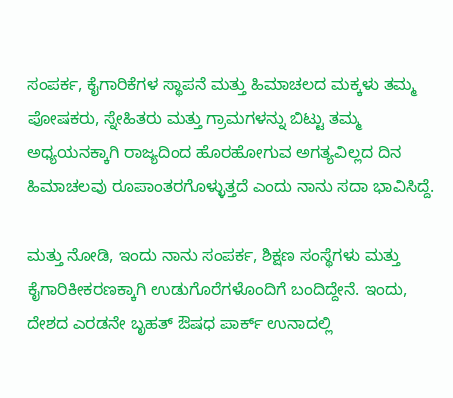ಸಂಪರ್ಕ, ಕೈಗಾರಿಕೆಗಳ ಸ್ಥಾಪನೆ ಮತ್ತು ಹಿಮಾಚಲದ ಮಕ್ಕಳು ತಮ್ಮ ಪೋಷಕರು, ಸ್ನೇಹಿತರು ಮತ್ತು ಗ್ರಾಮಗಳನ್ನು ಬಿಟ್ಟು ತಮ್ಮ ಅಧ್ಯಯನಕ್ಕಾಗಿ ರಾಜ್ಯದಿಂದ ಹೊರಹೋಗುವ ಅಗತ್ಯವಿಲ್ಲದ ದಿನ ಹಿಮಾಚಲವು ರೂಪಾಂತರಗೊಳ್ಳುತ್ತದೆ ಎಂದು ನಾನು ಸದಾ ಭಾವಿಸಿದ್ದೆ.

ಮತ್ತು ನೋಡಿ, ಇಂದು ನಾನು ಸಂಪರ್ಕ, ಶಿಕ್ಷಣ ಸಂಸ್ಥೆಗಳು ಮತ್ತು ಕೈಗಾರಿಕೀಕರಣಕ್ಕಾಗಿ ಉಡುಗೊರೆಗಳೊಂದಿಗೆ ಬಂದಿದ್ದೇನೆ. ಇಂದು, ದೇಶದ ಎರಡನೇ ಬೃಹತ್ ಔಷಧ ಪಾರ್ಕ್ ಉನಾದಲ್ಲಿ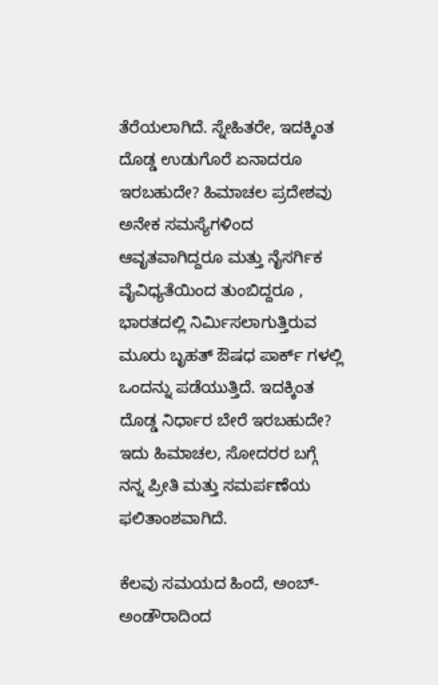ತೆರೆಯಲಾಗಿದೆ. ಸ್ನೇಹಿತರೇ, ಇದಕ್ಕಿಂತ ದೊಡ್ಡ ಉಡುಗೊರೆ ಏನಾದರೂ ಇರಬಹುದೇ? ಹಿಮಾಚಲ ಪ್ರದೇಶವು ಅನೇಕ ಸಮಸ್ಯೆಗಳಿಂದ ಆವೃತವಾಗಿದ್ದರೂ ಮತ್ತು ನೈಸರ್ಗಿಕ ವೈವಿಧ್ಯತೆಯಿಂದ ತುಂಬಿದ್ದರೂ , ಭಾರತದಲ್ಲಿ ನಿರ್ಮಿಸಲಾಗುತ್ತಿರುವ ಮೂರು ಬೃಹತ್ ಔಷಧ ಪಾರ್ಕ್ ಗಳಲ್ಲಿ ಒಂದನ್ನು ಪಡೆಯುತ್ತಿದೆ. ಇದಕ್ಕಿಂತ ದೊಡ್ಡ ನಿರ್ಧಾರ ಬೇರೆ ಇರಬಹುದೇ? ಇದು ಹಿಮಾಚಲ, ಸೋದರರ ಬಗ್ಗೆ ನನ್ನ ಪ್ರೀತಿ ಮತ್ತು ಸಮರ್ಪಣೆಯ ಫಲಿತಾಂಶವಾಗಿದೆ.

ಕೆಲವು ಸಮಯದ ಹಿಂದೆ, ಅಂಬ್-ಅಂಡೌರಾದಿಂದ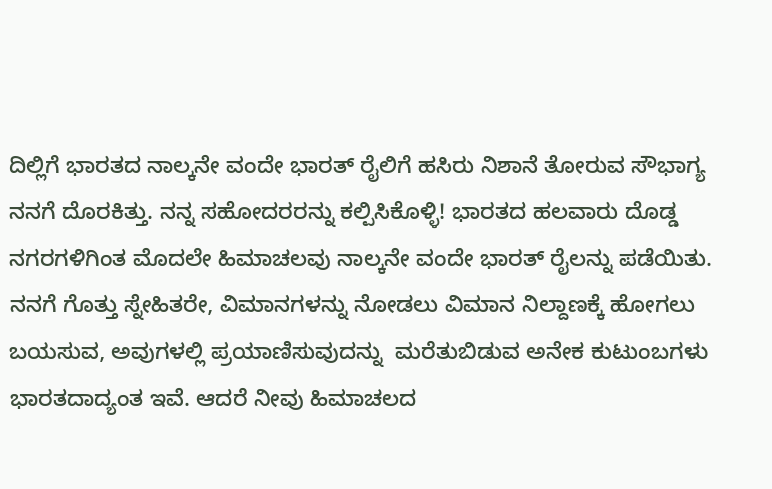ದಿಲ್ಲಿಗೆ ಭಾರತದ ನಾಲ್ಕನೇ ವಂದೇ ಭಾರತ್ ರೈಲಿಗೆ ಹಸಿರು ನಿಶಾನೆ ತೋರುವ ಸೌಭಾಗ್ಯ ನನಗೆ ದೊರಕಿತ್ತು. ನನ್ನ ಸಹೋದರರನ್ನು ಕಲ್ಪಿಸಿಕೊಳ್ಳಿ! ಭಾರತದ ಹಲವಾರು ದೊಡ್ಡ ನಗರಗಳಿಗಿಂತ ಮೊದಲೇ ಹಿಮಾಚಲವು ನಾಲ್ಕನೇ ವಂದೇ ಭಾರತ್ ರೈಲನ್ನು ಪಡೆಯಿತು. ನನಗೆ ಗೊತ್ತು ಸ್ನೇಹಿತರೇ, ವಿಮಾನಗಳನ್ನು ನೋಡಲು ವಿಮಾನ ನಿಲ್ದಾಣಕ್ಕೆ ಹೋಗಲು ಬಯಸುವ, ಅವುಗಳಲ್ಲಿ ಪ್ರಯಾಣಿಸುವುದನ್ನು  ಮರೆತುಬಿಡುವ ಅನೇಕ ಕುಟುಂಬಗಳು ಭಾರತದಾದ್ಯಂತ ಇವೆ. ಆದರೆ ನೀವು ಹಿಮಾಚಲದ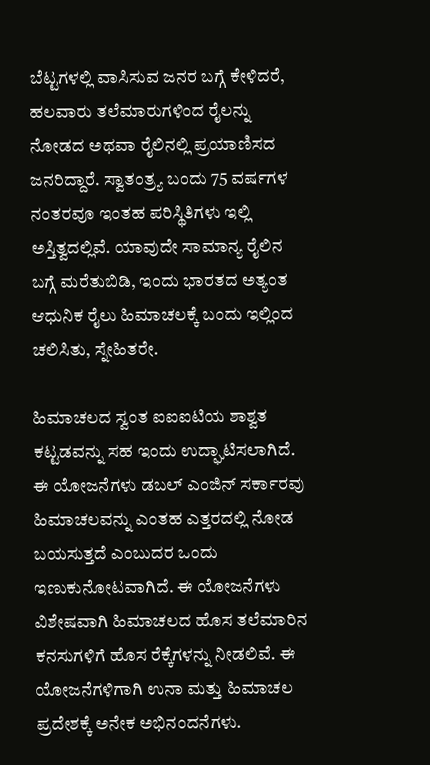ಬೆಟ್ಟಗಳಲ್ಲಿ ವಾಸಿಸುವ ಜನರ ಬಗ್ಗೆ ಕೇಳಿದರೆ, ಹಲವಾರು ತಲೆಮಾರುಗಳಿಂದ ರೈಲನ್ನು ನೋಡದ ಅಥವಾ ರೈಲಿನಲ್ಲಿ ಪ್ರಯಾಣಿಸದ ಜನರಿದ್ದಾರೆ. ಸ್ವಾತಂತ್ರ್ಯ ಬಂದು 75 ವರ್ಷಗಳ ನಂತರವೂ ಇಂತಹ ಪರಿಸ್ಥಿತಿಗಳು ಇಲ್ಲಿ ಅಸ್ತಿತ್ವದಲ್ಲಿವೆ. ಯಾವುದೇ ಸಾಮಾನ್ಯ ರೈಲಿನ ಬಗ್ಗೆ ಮರೆತುಬಿಡಿ, ಇಂದು ಭಾರತದ ಅತ್ಯಂತ ಆಧುನಿಕ ರೈಲು ಹಿಮಾಚಲಕ್ಕೆ ಬಂದು ಇಲ್ಲಿಂದ ಚಲಿಸಿತು, ಸ್ನೇಹಿತರೇ.

ಹಿಮಾಚಲದ ಸ್ವಂತ ಐಐಐಟಿಯ ಶಾಶ್ವತ ಕಟ್ಟಡವನ್ನು ಸಹ ಇಂದು ಉದ್ಘಾಟಿಸಲಾಗಿದೆ. ಈ ಯೋಜನೆಗಳು ಡಬಲ್ ಎಂಜಿನ್ ಸರ್ಕಾರವು ಹಿಮಾಚಲವನ್ನು ಎಂತಹ ಎತ್ತರದಲ್ಲಿ ನೋಡ ಬಯಸುತ್ತದೆ ಎಂಬುದರ ಒಂದು ಇಣುಕುನೋಟವಾಗಿದೆ. ಈ ಯೋಜನೆಗಳು ವಿಶೇಷವಾಗಿ ಹಿಮಾಚಲದ ಹೊಸ ತಲೆಮಾರಿನ ಕನಸುಗಳಿಗೆ ಹೊಸ ರೆಕ್ಕೆಗಳನ್ನು ನೀಡಲಿವೆ. ಈ ಯೋಜನೆಗಳಿಗಾಗಿ ಉನಾ ಮತ್ತು ಹಿಮಾಚಲ ಪ್ರದೇಶಕ್ಕೆ ಅನೇಕ ಅಭಿನಂದನೆಗಳು.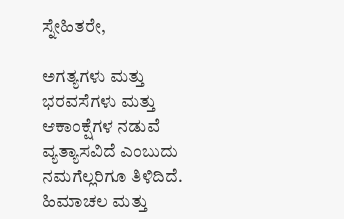ಸ್ನೇಹಿತರೇ,

ಅಗತ್ಯಗಳು ಮತ್ತು ಭರವಸೆಗಳು ಮತ್ತು ಆಕಾಂಕ್ಷೆಗಳ ನಡುವೆ ವ್ಯತ್ಯಾಸವಿದೆ ಎಂಬುದು ನಮಗೆಲ್ಲರಿಗೂ ತಿಳಿದಿದೆ. ಹಿಮಾಚಲ ಮತ್ತು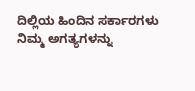ದಿಲ್ಲಿಯ ಹಿಂದಿನ ಸರ್ಕಾರಗಳು ನಿಮ್ಮ ಅಗತ್ಯಗಳನ್ನು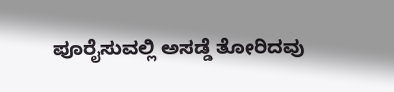ಪೂರೈಸುವಲ್ಲಿ ಅಸಡ್ಡೆ ತೋರಿದವು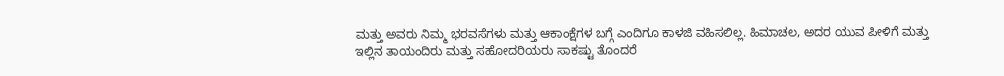ಮತ್ತು ಅವರು ನಿಮ್ಮ ಭರವಸೆಗಳು ಮತ್ತು ಆಕಾಂಕ್ಷೆಗಳ ಬಗ್ಗೆ ಎಂದಿಗೂ ಕಾಳಜಿ ವಹಿಸಲಿಲ್ಲ. ಹಿಮಾಚಲ, ಅದರ ಯುವ ಪೀಳಿಗೆ ಮತ್ತು ಇಲ್ಲಿನ ತಾಯಂದಿರು ಮತ್ತು ಸಹೋದರಿಯರು ಸಾಕಷ್ಟು ತೊಂದರೆ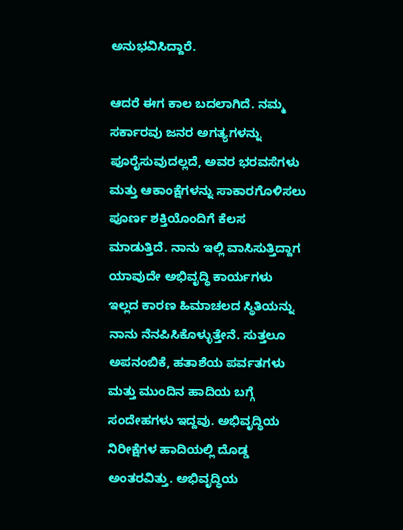ಅನುಭವಿಸಿದ್ದಾರೆ.

ಆದರೆ ಈಗ ಕಾಲ ಬದಲಾಗಿದೆ. ನಮ್ಮ ಸರ್ಕಾರವು ಜನರ ಅಗತ್ಯಗಳನ್ನು ಪೂರೈಸುವುದಲ್ಲದೆ, ಅವರ ಭರವಸೆಗಳು ಮತ್ತು ಆಕಾಂಕ್ಷೆಗಳನ್ನು ಸಾಕಾರಗೊಳಿಸಲು ಪೂರ್ಣ ಶಕ್ತಿಯೊಂದಿಗೆ ಕೆಲಸ ಮಾಡುತ್ತಿದೆ. ನಾನು ಇಲ್ಲಿ ವಾಸಿಸುತ್ತಿದ್ದಾಗ ಯಾವುದೇ ಅಭಿವೃದ್ಧಿ ಕಾರ್ಯಗಳು ಇಲ್ಲದ ಕಾರಣ ಹಿಮಾಚಲದ ಸ್ಥಿತಿಯನ್ನು ನಾನು ನೆನಪಿಸಿಕೊಳ್ಳುತ್ತೇನೆ. ಸುತ್ತಲೂ ಅಪನಂಬಿಕೆ, ಹತಾಶೆಯ ಪರ್ವತಗಳು ಮತ್ತು ಮುಂದಿನ ಹಾದಿಯ ಬಗ್ಗೆ ಸಂದೇಹಗಳು ಇದ್ದವು. ಅಭಿವೃದ್ಧಿಯ ನಿರೀಕ್ಷೆಗಳ ಹಾದಿಯಲ್ಲಿ ದೊಡ್ಡ ಅಂತರವಿತ್ತು. ಅಭಿವೃದ್ಧಿಯ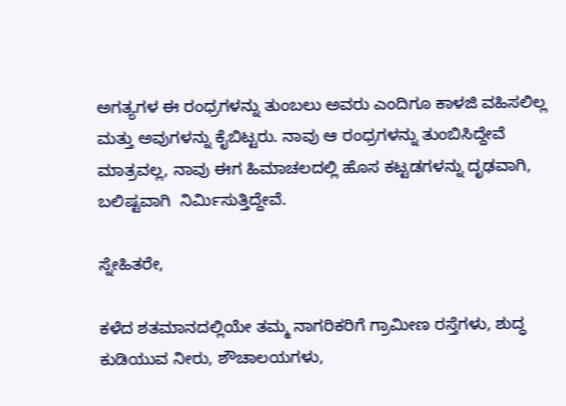ಅಗತ್ಯಗಳ ಈ ರಂಧ್ರಗಳನ್ನು ತುಂಬಲು ಅವರು ಎಂದಿಗೂ ಕಾಳಜಿ ವಹಿಸಲಿಲ್ಲ ಮತ್ತು ಅವುಗಳನ್ನು ಕೈಬಿಟ್ಟರು. ನಾವು ಆ ರಂಧ್ರಗಳನ್ನು ತುಂಬಿಸಿದ್ದೇವೆ ಮಾತ್ರವಲ್ಲ, ನಾವು ಈಗ ಹಿಮಾಚಲದಲ್ಲಿ ಹೊಸ ಕಟ್ಟಡಗಳನ್ನು ದೃಢವಾಗಿ, ಬಲಿಷ್ಟವಾಗಿ  ನಿರ್ಮಿಸುತ್ತಿದ್ದೇವೆ.

ಸ್ನೇಹಿತರೇ,

ಕಳೆದ ಶತಮಾನದಲ್ಲಿಯೇ ತಮ್ಮ ನಾಗರಿಕರಿಗೆ ಗ್ರಾಮೀಣ ರಸ್ತೆಗಳು, ಶುದ್ಧ ಕುಡಿಯುವ ನೀರು, ಶೌಚಾಲಯಗಳು,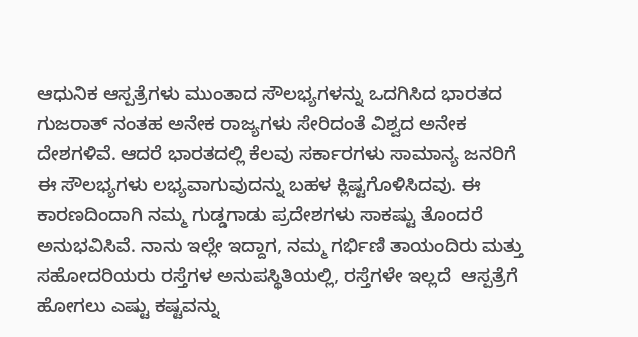ಆಧುನಿಕ ಆಸ್ಪತ್ರೆಗಳು ಮುಂತಾದ ಸೌಲಭ್ಯಗಳನ್ನು ಒದಗಿಸಿದ ಭಾರತದ ಗುಜರಾತ್ ನಂತಹ ಅನೇಕ ರಾಜ್ಯಗಳು ಸೇರಿದಂತೆ ವಿಶ್ವದ ಅನೇಕ ದೇಶಗಳಿವೆ. ಆದರೆ ಭಾರತದಲ್ಲಿ ಕೆಲವು ಸರ್ಕಾರಗಳು ಸಾಮಾನ್ಯ ಜನರಿಗೆ ಈ ಸೌಲಭ್ಯಗಳು ಲಭ್ಯವಾಗುವುದನ್ನು ಬಹಳ ಕ್ಲಿಷ್ಟಗೊಳಿಸಿದವು. ಈ ಕಾರಣದಿಂದಾಗಿ ನಮ್ಮ ಗುಡ್ಡಗಾಡು ಪ್ರದೇಶಗಳು ಸಾಕಷ್ಟು ತೊಂದರೆ ಅನುಭವಿಸಿವೆ. ನಾನು ಇಲ್ಲೇ ಇದ್ದಾಗ, ನಮ್ಮ ಗರ್ಭಿಣಿ ತಾಯಂದಿರು ಮತ್ತು ಸಹೋದರಿಯರು ರಸ್ತೆಗಳ ಅನುಪಸ್ಥಿತಿಯಲ್ಲಿ, ರಸ್ತೆಗಳೇ ಇಲ್ಲದೆ  ಆಸ್ಪತ್ರೆಗೆ ಹೋಗಲು ಎಷ್ಟು ಕಷ್ಟವನ್ನು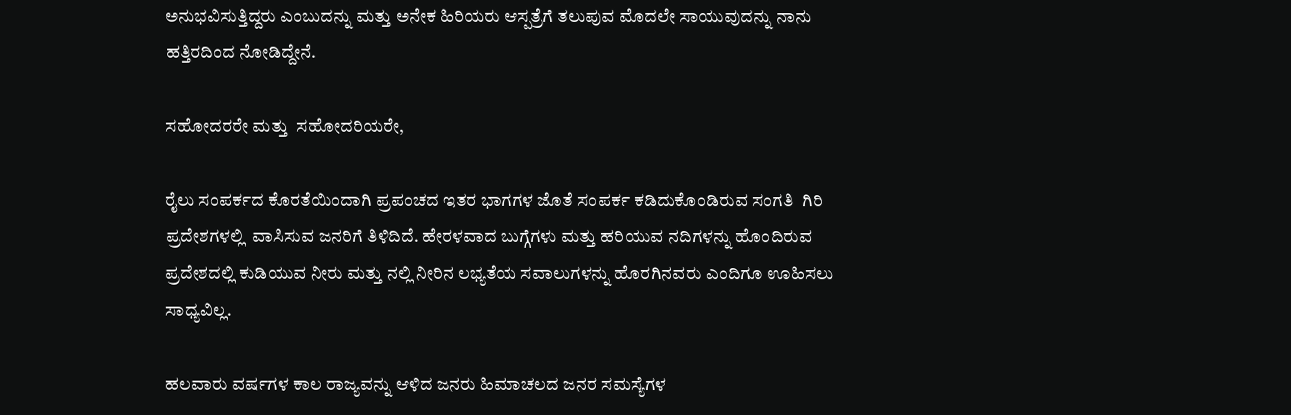ಅನುಭವಿಸುತ್ತಿದ್ದರು ಎಂಬುದನ್ನು ಮತ್ತು ಅನೇಕ ಹಿರಿಯರು ಆಸ್ಪತ್ರೆಗೆ ತಲುಪುವ ಮೊದಲೇ ಸಾಯುವುದನ್ನು ನಾನು ಹತ್ತಿರದಿಂದ ನೋಡಿದ್ದೇನೆ.

ಸಹೋದರರೇ ಮತ್ತು  ಸಹೋದರಿಯರೇ,

ರೈಲು ಸಂಪರ್ಕದ ಕೊರತೆಯಿಂದಾಗಿ ಪ್ರಪಂಚದ ಇತರ ಭಾಗಗಳ ಜೊತೆ ಸಂಪರ್ಕ ಕಡಿದುಕೊಂಡಿರುವ ಸಂಗತಿ  ಗಿರಿ ಪ್ರದೇಶಗಳಲ್ಲಿ  ವಾಸಿಸುವ ಜನರಿಗೆ ತಿಳಿದಿದೆ. ಹೇರಳವಾದ ಬುಗ್ಗೆಗಳು ಮತ್ತು ಹರಿಯುವ ನದಿಗಳನ್ನು ಹೊಂದಿರುವ ಪ್ರದೇಶದಲ್ಲಿ ಕುಡಿಯುವ ನೀರು ಮತ್ತು ನಲ್ಲಿ ನೀರಿನ ಲಭ್ಯತೆಯ ಸವಾಲುಗಳನ್ನು ಹೊರಗಿನವರು ಎಂದಿಗೂ ಊಹಿಸಲು ಸಾಧ್ಯವಿಲ್ಲ.

ಹಲವಾರು ವರ್ಷಗಳ ಕಾಲ ರಾಜ್ಯವನ್ನು ಆಳಿದ ಜನರು ಹಿಮಾಚಲದ ಜನರ ಸಮಸ್ಯೆಗಳ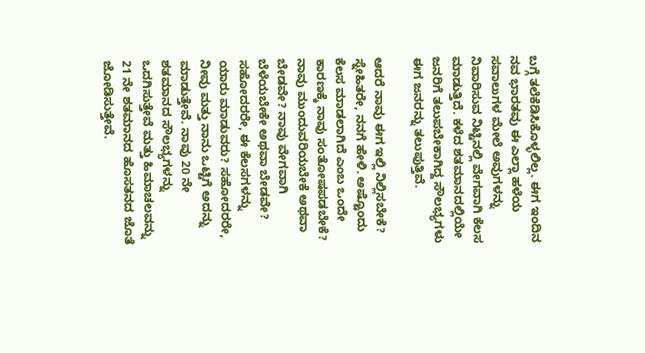ಬಗ್ಗೆ ತಲೆಕೆಡಿಸಿಕೊಳ್ಳಲಿಲ್ಲ. ಈಗ ಇಂದಿನ ನವ ಭಾರತವು ಈ ಎಲ್ಲಾ ಹಳೆಯ ಸವಾಲುಗಳ ಮೇಲೆ ಅವುಗಳನ್ನು ನಿವಾರಿಸುವ ನಿಟ್ಟಿನಲ್ಲಿ ವೇಗವಾಗಿ ಕೆಲಸ ಮಾಡುತ್ತಿದೆ. ಕಳೆದ ಶತಮಾನದಲ್ಲಿಯೇ ಜನರಿಗೆ ತಲುಪಬೇಕಾಗಿದ್ದ ಸೌಲಭ್ಯಗಳು ಈಗ ಜನರನ್ನು ತಲುಪುತ್ತಿವೆ.

ಆದರೆ ನಾವು ಈಗ ಇಲ್ಲಿ ನಿಲ್ಲಿಸಬೇಕೆ? ಸ್ನೇಹಿತರೇ, ನನಗೆ ಹೇಳಿ. ಅಷ್ಟೊಂದು ಕೆಲಸ ಮಾಡಲಾಗಿದೆ ಎಂಬ ಒಂದೇ ಕಾರಣಕ್ಕೆ ನಾವು ಸಂತೋಷಪಡಬೇಕೆ? ನಾವು ಮುಂದುವರಿಯಬೇಕೆ ಅಥವಾ ಬೇಡವೇ? ನಾವು ವೇಗವಾಗಿ ಬೆಳೆಯಬೇಕೇ ಅಥವಾ ಬೇಡವೇ? ಸಹೋದರರೇ, ಈ ಕೆಲಸಗಳನ್ನು ಯಾರು ಮಾಡುವರು? ಸಹೋದರರೇ, ನೀವು ಮತ್ತು ನಾನು ಒಟ್ಟಿಗೆ ಅದನ್ನು ಮಾಡುತ್ತೇವೆ. ನಾವು 20 ನೇ ಶತಮಾನದ ಸೌಲಭ್ಯಗಳನ್ನು ಒದಗಿಸುತ್ತೇವೆ ಮತ್ತು ಹಿಮಾಚಲವನ್ನು 21 ನೇ ಶತಮಾನದ ಹೊಸತನದ ಜೊತೆ ಜೋಡಿಸುತ್ತೇವೆ.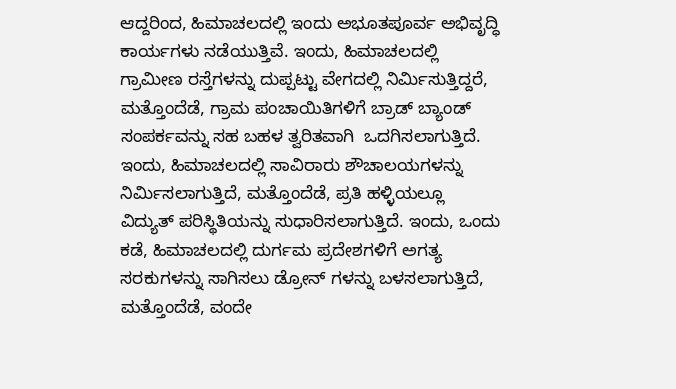ಆದ್ದರಿಂದ, ಹಿಮಾಚಲದಲ್ಲಿ ಇಂದು ಅಭೂತಪೂರ್ವ ಅಭಿವೃದ್ಧಿ ಕಾರ್ಯಗಳು ನಡೆಯುತ್ತಿವೆ. ಇಂದು, ಹಿಮಾಚಲದಲ್ಲಿ ಗ್ರಾಮೀಣ ರಸ್ತೆಗಳನ್ನು ದುಪ್ಪಟ್ಟು ವೇಗದಲ್ಲಿ ನಿರ್ಮಿಸುತ್ತಿದ್ದರೆ, ಮತ್ತೊಂದೆಡೆ, ಗ್ರಾಮ ಪಂಚಾಯಿತಿಗಳಿಗೆ ಬ್ರಾಡ್ ಬ್ಯಾಂಡ್  ಸಂಪರ್ಕವನ್ನು ಸಹ ಬಹಳ ತ್ವರಿತವಾಗಿ  ಒದಗಿಸಲಾಗುತ್ತಿದೆ. ಇಂದು, ಹಿಮಾಚಲದಲ್ಲಿ ಸಾವಿರಾರು ಶೌಚಾಲಯಗಳನ್ನು ನಿರ್ಮಿಸಲಾಗುತ್ತಿದೆ, ಮತ್ತೊಂದೆಡೆ, ಪ್ರತಿ ಹಳ್ಳಿಯಲ್ಲೂ ವಿದ್ಯುತ್ ಪರಿಸ್ಥಿತಿಯನ್ನು ಸುಧಾರಿಸಲಾಗುತ್ತಿದೆ. ಇಂದು, ಒಂದು ಕಡೆ, ಹಿಮಾಚಲದಲ್ಲಿ ದುರ್ಗಮ ಪ್ರದೇಶಗಳಿಗೆ ಅಗತ್ಯ ಸರಕುಗಳನ್ನು ಸಾಗಿಸಲು ಡ್ರೋನ್ ಗಳನ್ನು ಬಳಸಲಾಗುತ್ತಿದೆ, ಮತ್ತೊಂದೆಡೆ, ವಂದೇ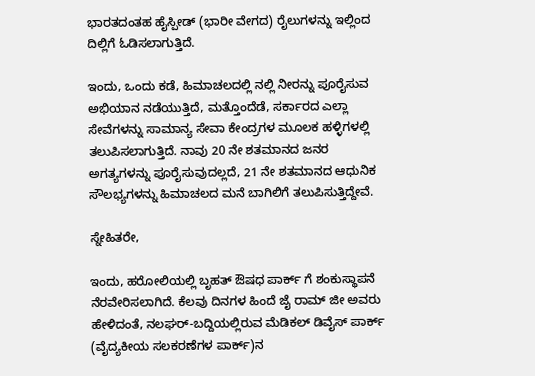ಭಾರತದಂತಹ ಹೈಸ್ಪೀಡ್ (ಭಾರೀ ವೇಗದ) ರೈಲುಗಳನ್ನು ಇಲ್ಲಿಂದ ದಿಲ್ಲಿಗೆ ಓಡಿಸಲಾಗುತ್ತಿದೆ.

ಇಂದು, ಒಂದು ಕಡೆ, ಹಿಮಾಚಲದಲ್ಲಿ ನಲ್ಲಿ ನೀರನ್ನು ಪೂರೈಸುವ ಅಭಿಯಾನ ನಡೆಯುತ್ತಿದೆ, ಮತ್ತೊಂದೆಡೆ, ಸರ್ಕಾರದ ಎಲ್ಲಾ ಸೇವೆಗಳನ್ನು ಸಾಮಾನ್ಯ ಸೇವಾ ಕೇಂದ್ರಗಳ ಮೂಲಕ ಹಳ್ಳಿಗಳಲ್ಲಿ ತಲುಪಿಸಲಾಗುತ್ತಿದೆ. ನಾವು 20 ನೇ ಶತಮಾನದ ಜನರ ಅಗತ್ಯಗಳನ್ನು ಪೂರೈಸುವುದಲ್ಲದೆ, 21 ನೇ ಶತಮಾನದ ಆಧುನಿಕ ಸೌಲಭ್ಯಗಳನ್ನು ಹಿಮಾಚಲದ ಮನೆ ಬಾಗಿಲಿಗೆ ತಲುಪಿಸುತ್ತಿದ್ದೇವೆ.

ಸ್ನೇಹಿತರೇ,

ಇಂದು, ಹರೋಲಿಯಲ್ಲಿ ಬೃಹತ್ ಔಷಧ ಪಾರ್ಕ್ ಗೆ ಶಂಕುಸ್ಥಾಪನೆ ನೆರವೇರಿಸಲಾಗಿದೆ. ಕೆಲವು ದಿನಗಳ ಹಿಂದೆ ಜೈ ರಾಮ್ ಜೀ ಅವರು ಹೇಳಿದಂತೆ, ನಲಘರ್-ಬದ್ದಿಯಲ್ಲಿರುವ ಮೆಡಿಕಲ್ ಡಿವೈಸ್ ಪಾರ್ಕ್ (ವೈದ್ಯಕೀಯ ಸಲಕರಣೆಗಳ ಪಾರ್ಕ್)ನ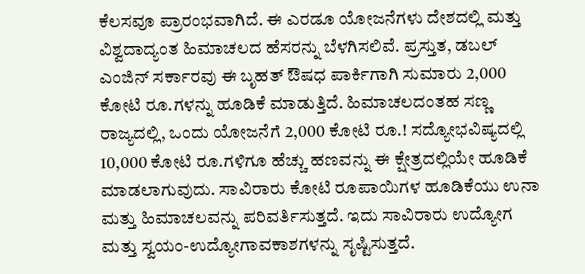ಕೆಲಸವೂ ಪ್ರಾರಂಭವಾಗಿದೆ. ಈ ಎರಡೂ ಯೋಜನೆಗಳು ದೇಶದಲ್ಲಿ ಮತ್ತು ವಿಶ್ವದಾದ್ಯಂತ ಹಿಮಾಚಲದ ಹೆಸರನ್ನು ಬೆಳಗಿಸಲಿವೆ. ಪ್ರಸ್ತುತ, ಡಬಲ್ ಎಂಜಿನ್ ಸರ್ಕಾರವು ಈ ಬೃಹತ್ ಔಷಧ ಪಾರ್ಕಿಗಾಗಿ ಸುಮಾರು 2,000 ಕೋಟಿ ರೂ.ಗಳನ್ನು ಹೂಡಿಕೆ ಮಾಡುತ್ತಿದೆ. ಹಿಮಾಚಲದಂತಹ ಸಣ್ಣ ರಾಜ್ಯದಲ್ಲಿ, ಒಂದು ಯೋಜನೆಗೆ 2,000 ಕೋಟಿ ರೂ.! ಸದ್ಯೋಭವಿಷ್ಯದಲ್ಲಿ 10,000 ಕೋಟಿ ರೂ.ಗಳಿಗೂ ಹೆಚ್ಚು ಹಣವನ್ನು ಈ ಕ್ಷೇತ್ರದಲ್ಲಿಯೇ ಹೂಡಿಕೆ ಮಾಡಲಾಗುವುದು. ಸಾವಿರಾರು ಕೋಟಿ ರೂಪಾಯಿಗಳ ಹೂಡಿಕೆಯು ಉನಾ ಮತ್ತು ಹಿಮಾಚಲವನ್ನು ಪರಿವರ್ತಿಸುತ್ತದೆ. ಇದು ಸಾವಿರಾರು ಉದ್ಯೋಗ ಮತ್ತು ಸ್ವಯಂ-ಉದ್ಯೋಗಾವಕಾಶಗಳನ್ನು ಸೃಷ್ಟಿಸುತ್ತದೆ.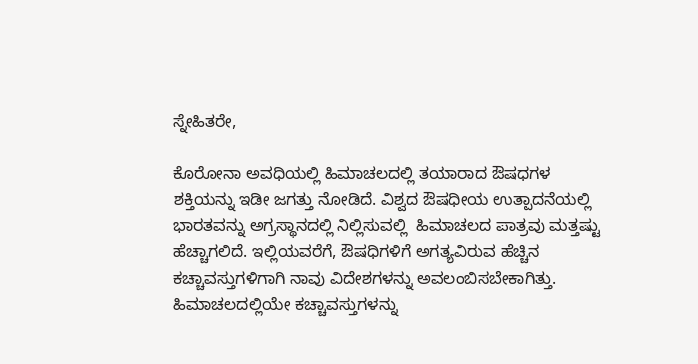ಸ್ನೇಹಿತರೇ,

ಕೊರೋನಾ ಅವಧಿಯಲ್ಲಿ ಹಿಮಾಚಲದಲ್ಲಿ ತಯಾರಾದ ಔಷಧಗಳ ಶಕ್ತಿಯನ್ನು ಇಡೀ ಜಗತ್ತು ನೋಡಿದೆ. ವಿಶ್ವದ ಔಷಧೀಯ ಉತ್ಪಾದನೆಯಲ್ಲಿ ಭಾರತವನ್ನು ಅಗ್ರಸ್ಥಾನದಲ್ಲಿ ನಿಲ್ಲಿಸುವಲ್ಲಿ  ಹಿಮಾಚಲದ ಪಾತ್ರವು ಮತ್ತಷ್ಟು ಹೆಚ್ಚಾಗಲಿದೆ. ಇಲ್ಲಿಯವರೆಗೆ, ಔಷಧಿಗಳಿಗೆ ಅಗತ್ಯವಿರುವ ಹೆಚ್ಚಿನ ಕಚ್ಚಾವಸ್ತುಗಳಿಗಾಗಿ ನಾವು ವಿದೇಶಗಳನ್ನು ಅವಲಂಬಿಸಬೇಕಾಗಿತ್ತು. ಹಿಮಾಚಲದಲ್ಲಿಯೇ ಕಚ್ಚಾವಸ್ತುಗಳನ್ನು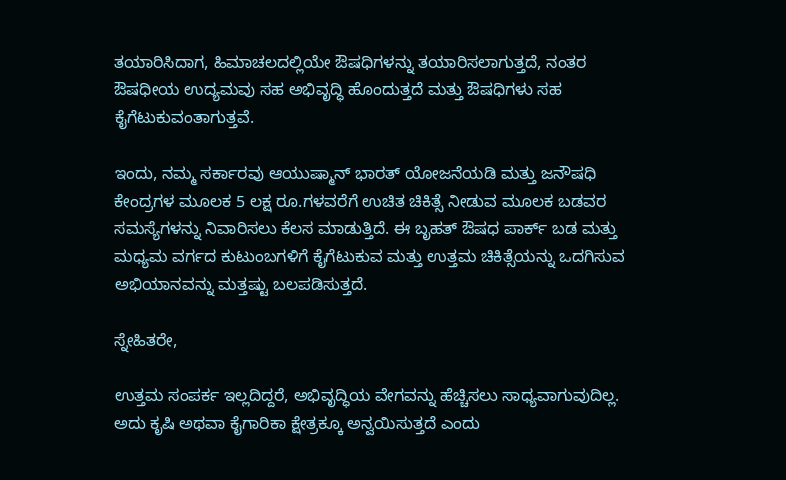ತಯಾರಿಸಿದಾಗ, ಹಿಮಾಚಲದಲ್ಲಿಯೇ ಔಷಧಿಗಳನ್ನು ತಯಾರಿಸಲಾಗುತ್ತದೆ, ನಂತರ ಔಷಧೀಯ ಉದ್ಯಮವು ಸಹ ಅಭಿವೃದ್ಧಿ ಹೊಂದುತ್ತದೆ ಮತ್ತು ಔಷಧಿಗಳು ಸಹ ಕೈಗೆಟುಕುವಂತಾಗುತ್ತವೆ.

ಇಂದು, ನಮ್ಮ ಸರ್ಕಾರವು ಆಯುಷ್ಮಾನ್ ಭಾರತ್ ಯೋಜನೆಯಡಿ ಮತ್ತು ಜನೌಷಧಿ ಕೇಂದ್ರಗಳ ಮೂಲಕ 5 ಲಕ್ಷ ರೂ.ಗಳವರೆಗೆ ಉಚಿತ ಚಿಕಿತ್ಸೆ ನೀಡುವ ಮೂಲಕ ಬಡವರ ಸಮಸ್ಯೆಗಳನ್ನು ನಿವಾರಿಸಲು ಕೆಲಸ ಮಾಡುತ್ತಿದೆ. ಈ ಬೃಹತ್ ಔಷಧ ಪಾರ್ಕ್ ಬಡ ಮತ್ತು ಮಧ್ಯಮ ವರ್ಗದ ಕುಟುಂಬಗಳಿಗೆ ಕೈಗೆಟುಕುವ ಮತ್ತು ಉತ್ತಮ ಚಿಕಿತ್ಸೆಯನ್ನು ಒದಗಿಸುವ ಅಭಿಯಾನವನ್ನು ಮತ್ತಷ್ಟು ಬಲಪಡಿಸುತ್ತದೆ.

ಸ್ನೇಹಿತರೇ,

ಉತ್ತಮ ಸಂಪರ್ಕ ಇಲ್ಲದಿದ್ದರೆ, ಅಭಿವೃದ್ಧಿಯ ವೇಗವನ್ನು ಹೆಚ್ಚಿಸಲು ಸಾಧ್ಯವಾಗುವುದಿಲ್ಲ. ಅದು ಕೃಷಿ ಅಥವಾ ಕೈಗಾರಿಕಾ ಕ್ಷೇತ್ರಕ್ಕೂ ಅನ್ವಯಿಸುತ್ತದೆ ಎಂದು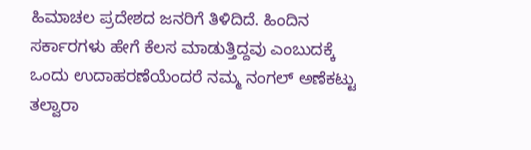ಹಿಮಾಚಲ ಪ್ರದೇಶದ ಜನರಿಗೆ ತಿಳಿದಿದೆ. ಹಿಂದಿನ ಸರ್ಕಾರಗಳು ಹೇಗೆ ಕೆಲಸ ಮಾಡುತ್ತಿದ್ದವು ಎಂಬುದಕ್ಕೆ ಒಂದು ಉದಾಹರಣೆಯೆಂದರೆ ನಮ್ಮ ನಂಗಲ್ ಅಣೆಕಟ್ಟು ತಲ್ವಾರಾ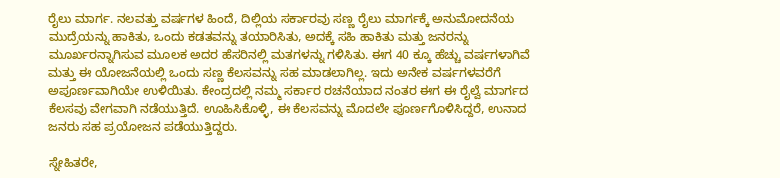ರೈಲು ಮಾರ್ಗ. ನಲವತ್ತು ವರ್ಷಗಳ ಹಿಂದೆ, ದಿಲ್ಲಿಯ ಸರ್ಕಾರವು ಸಣ್ಣ ರೈಲು ಮಾರ್ಗಕ್ಕೆ ಅನುಮೋದನೆಯ ಮುದ್ರೆಯನ್ನು ಹಾಕಿತು, ಒಂದು ಕಡತವನ್ನು ತಯಾರಿಸಿತು, ಅದಕ್ಕೆ ಸಹಿ ಹಾಕಿತು ಮತ್ತು ಜನರನ್ನು ಮೂರ್ಖರನ್ನಾಗಿಸುವ ಮೂಲಕ ಅದರ ಹೆಸರಿನಲ್ಲಿ ಮತಗಳನ್ನು ಗಳಿಸಿತು. ಈಗ 40 ಕ್ಕೂ ಹೆಚ್ಚು ವರ್ಷಗಳಾಗಿವೆ ಮತ್ತು ಈ ಯೋಜನೆಯಲ್ಲಿ ಒಂದು ಸಣ್ಣ ಕೆಲಸವನ್ನು ಸಹ ಮಾಡಲಾಗಿಲ್ಲ. ಇದು ಅನೇಕ ವರ್ಷಗಳವರೆಗೆ ಅಪೂರ್ಣವಾಗಿಯೇ ಉಳಿಯಿತು. ಕೇಂದ್ರದಲ್ಲಿ ನಮ್ಮ ಸರ್ಕಾರ ರಚನೆಯಾದ ನಂತರ ಈಗ ಈ ರೈಲ್ವೆ ಮಾರ್ಗದ ಕೆಲಸವು ವೇಗವಾಗಿ ನಡೆಯುತ್ತಿದೆ. ಊಹಿಸಿಕೊಳ್ಳಿ, ಈ ಕೆಲಸವನ್ನು ಮೊದಲೇ ಪೂರ್ಣಗೊಳಿಸಿದ್ದರೆ, ಉನಾದ ಜನರು ಸಹ ಪ್ರಯೋಜನ ಪಡೆಯುತ್ತಿದ್ದರು.

ಸ್ನೇಹಿತರೇ,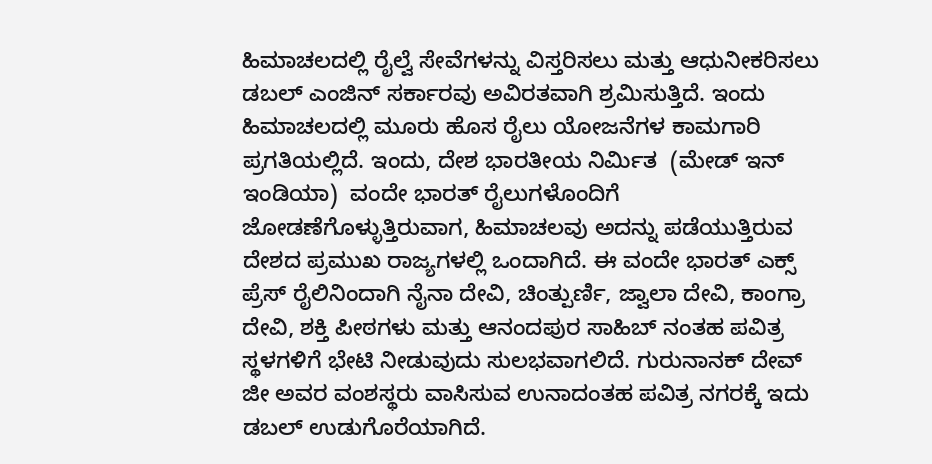ಹಿಮಾಚಲದಲ್ಲಿ ರೈಲ್ವೆ ಸೇವೆಗಳನ್ನು ವಿಸ್ತರಿಸಲು ಮತ್ತು ಆಧುನೀಕರಿಸಲು ಡಬಲ್ ಎಂಜಿನ್ ಸರ್ಕಾರವು ಅವಿರತವಾಗಿ ಶ್ರಮಿಸುತ್ತಿದೆ. ಇಂದು ಹಿಮಾಚಲದಲ್ಲಿ ಮೂರು ಹೊಸ ರೈಲು ಯೋಜನೆಗಳ ಕಾಮಗಾರಿ ಪ್ರಗತಿಯಲ್ಲಿದೆ. ಇಂದು, ದೇಶ ಭಾರತೀಯ ನಿರ್ಮಿತ  (ಮೇಡ್ ಇನ್ ಇಂಡಿಯಾ)  ವಂದೇ ಭಾರತ್ ರೈಲುಗಳೊಂದಿಗೆ ಜೋಡಣೆಗೊಳ್ಳುತ್ತಿರುವಾಗ, ಹಿಮಾಚಲವು ಅದನ್ನು ಪಡೆಯುತ್ತಿರುವ  ದೇಶದ ಪ್ರಮುಖ ರಾಜ್ಯಗಳಲ್ಲಿ ಒಂದಾಗಿದೆ. ಈ ವಂದೇ ಭಾರತ್ ಎಕ್ಸ್ ಪ್ರೆಸ್ ರೈಲಿನಿಂದಾಗಿ ನೈನಾ ದೇವಿ, ಚಿಂತ್ಪುರ್ಣಿ, ಜ್ವಾಲಾ ದೇವಿ, ಕಾಂಗ್ರಾ ದೇವಿ, ಶಕ್ತಿ ಪೀಠಗಳು ಮತ್ತು ಆನಂದಪುರ ಸಾಹಿಬ್ ನಂತಹ ಪವಿತ್ರ ಸ್ಥಳಗಳಿಗೆ ಭೇಟಿ ನೀಡುವುದು ಸುಲಭವಾಗಲಿದೆ. ಗುರುನಾನಕ್ ದೇವ್ ಜೀ ಅವರ ವಂಶಸ್ಥರು ವಾಸಿಸುವ ಉನಾದಂತಹ ಪವಿತ್ರ ನಗರಕ್ಕೆ ಇದು ಡಬಲ್ ಉಡುಗೊರೆಯಾಗಿದೆ.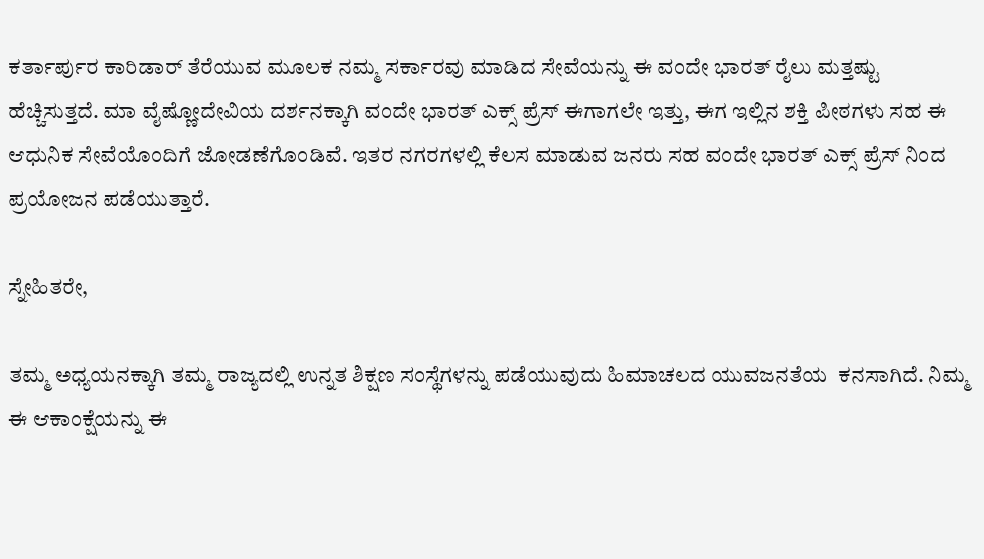ಕರ್ತಾರ್ಪುರ ಕಾರಿಡಾರ್ ತೆರೆಯುವ ಮೂಲಕ ನಮ್ಮ ಸರ್ಕಾರವು ಮಾಡಿದ ಸೇವೆಯನ್ನು ಈ ವಂದೇ ಭಾರತ್ ರೈಲು ಮತ್ತಷ್ಟು ಹೆಚ್ಚಿಸುತ್ತದೆ. ಮಾ ವೈಷ್ಣೋದೇವಿಯ ದರ್ಶನಕ್ಕಾಗಿ ವಂದೇ ಭಾರತ್ ಎಕ್ಸ್ ಪ್ರೆಸ್ ಈಗಾಗಲೇ ಇತ್ತು, ಈಗ ಇಲ್ಲಿನ ಶಕ್ತಿ ಪೀಠಗಳು ಸಹ ಈ ಆಧುನಿಕ ಸೇವೆಯೊಂದಿಗೆ ಜೋಡಣೆಗೊಂಡಿವೆ. ಇತರ ನಗರಗಳಲ್ಲಿ ಕೆಲಸ ಮಾಡುವ ಜನರು ಸಹ ವಂದೇ ಭಾರತ್ ಎಕ್ಸ್ ಪ್ರೆಸ್ ನಿಂದ ಪ್ರಯೋಜನ ಪಡೆಯುತ್ತಾರೆ.

ಸ್ನೇಹಿತರೇ,

ತಮ್ಮ ಅಧ್ಯಯನಕ್ಕಾಗಿ ತಮ್ಮ ರಾಜ್ಯದಲ್ಲಿ ಉನ್ನತ ಶಿಕ್ಷಣ ಸಂಸ್ಥೆಗಳನ್ನು ಪಡೆಯುವುದು ಹಿಮಾಚಲದ ಯುವಜನತೆಯ  ಕನಸಾಗಿದೆ. ನಿಮ್ಮ ಈ ಆಕಾಂಕ್ಷೆಯನ್ನು ಈ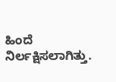ಹಿಂದೆ ನಿರ್ಲಕ್ಷಿಸಲಾಗಿತ್ತು.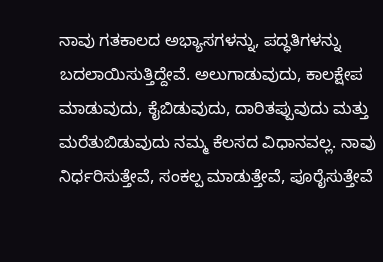ನಾವು ಗತಕಾಲದ ಅಭ್ಯಾಸಗಳನ್ನು, ಪದ್ಧತಿಗಳನ್ನು ಬದಲಾಯಿಸುತ್ತಿದ್ದೇವೆ. ಅಲುಗಾಡುವುದು, ಕಾಲಕ್ಷೇಪ ಮಾಡುವುದು, ಕೈಬಿಡುವುದು, ದಾರಿತಪ್ಪುವುದು ಮತ್ತು ಮರೆತುಬಿಡುವುದು ನಮ್ಮ ಕೆಲಸದ ವಿಧಾನವಲ್ಲ. ನಾವು ನಿರ್ಧರಿಸುತ್ತೇವೆ, ಸಂಕಲ್ಪ ಮಾಡುತ್ತೇವೆ, ಪೂರೈಸುತ್ತೇವೆ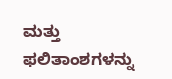ಮತ್ತು ಫಲಿತಾಂಶಗಳನ್ನು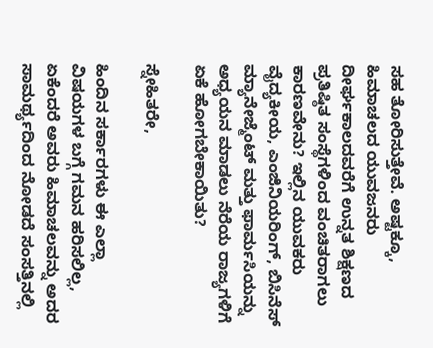ಸಹ ತೋರಿಸುತ್ತೇವೆ. ಅಷ್ಟಕ್ಕೂ, ಹಿಮಾಚಲದ ಯುವಜನರು ದೀರ್ಘಕಾಲದವರೆಗೆ ಉನ್ನತ ಶಿಕ್ಷಣದ ಪ್ರತಿಷ್ಠಿತ ಸಂಸ್ಥೆಗಳಿಂದ ವಂಚಿತರಾಗಲು ಕಾರಣವೇನು? ಇಲ್ಲಿನ ಯುವಕರು ವೈದ್ಯಕೀಯ, ಎಂಜಿನಿಯರಿಂಗ್, ಬಿಸಿನೆಸ್ ಮ್ಯಾನೇಜ್ಮೆಂಟ್ ಮತ್ತು ಫಾರ್ಮಸಿಯನ್ನು ಅಧ್ಯಯನ ಮಾಡಲು ನೆರೆಯ ರಾಜ್ಯಗಳಿಗೆ ಏಕೆ ಹೋಗಬೇಕಾಯಿತು?

ಸ್ನೇಹಿತರೇ,

ಹಿಂದಿನ ಸರ್ಕಾರಗಳು ಈ ಎಲ್ಲಾ ವಿಷಯಗಳ ಬಗ್ಗೆ ಗಮನ ಹರಿಸಲಿಲ್ಲ,  ಏಕೆಂದರೆ ಅವರು ಹಿಮಾಚಲವನ್ನು ಅದರ ಸಾಮರ್ಥ್ಯದಿಂದ ನೋಡದೆ ಸಂಸತ್ತಿನಲ್ಲಿ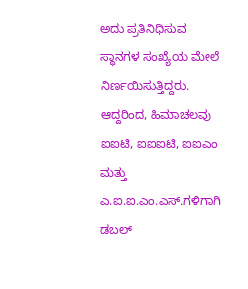ಅದು ಪ್ರತಿನಿಧಿಸುವ ಸ್ಥಾನಗಳ ಸಂಖ್ಯೆಯ ಮೇಲೆ ನಿರ್ಣಯಿಸುತ್ತಿದ್ದರು. ಆದ್ದರಿಂದ, ಹಿಮಾಚಲವು ಐಐಟಿ, ಐಐಐಟಿ, ಐಐಎಂ ಮತ್ತು ಎ.ಐ.ಐ.ಎಂ.ಎಸ್.ಗಳಿಗಾಗಿ  ಡಬಲ್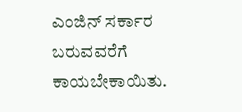ಎಂಜಿನ್ ಸರ್ಕಾರ ಬರುವವರೆಗೆ  ಕಾಯಬೇಕಾಯಿತು.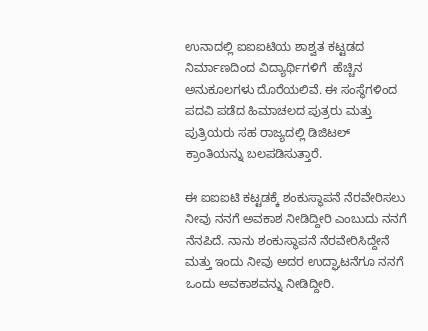ಉನಾದಲ್ಲಿ ಐಐಐಟಿಯ ಶಾಶ್ವತ ಕಟ್ಟಡದ ನಿರ್ಮಾಣದಿಂದ ವಿದ್ಯಾರ್ಥಿಗಳಿಗೆ  ಹೆಚ್ಚಿನ  ಅನುಕೂಲಗಳು ದೊರೆಯಲಿವೆ. ಈ ಸಂಸ್ಥೆಗಳಿಂದ ಪದವಿ ಪಡೆದ ಹಿಮಾಚಲದ ಪುತ್ರರು ಮತ್ತು ಪುತ್ರಿಯರು ಸಹ ರಾಜ್ಯದಲ್ಲಿ ಡಿಜಿಟಲ್ ಕ್ರಾಂತಿಯನ್ನು ಬಲಪಡಿಸುತ್ತಾರೆ.

ಈ ಐಐಐಟಿ ಕಟ್ಟಡಕ್ಕೆ ಶಂಕುಸ್ಥಾಪನೆ ನೆರವೇರಿಸಲು ನೀವು ನನಗೆ ಅವಕಾಶ ನೀಡಿದ್ದೀರಿ ಎಂಬುದು ನನಗೆ ನೆನಪಿದೆ. ನಾನು ಶಂಕುಸ್ಥಾಪನೆ ನೆರವೇರಿಸಿದ್ದೇನೆ ಮತ್ತು ಇಂದು ನೀವು ಅದರ ಉದ್ಘಾಟನೆಗೂ ನನಗೆ ಒಂದು ಅವಕಾಶವನ್ನು ನೀಡಿದ್ದೀರಿ.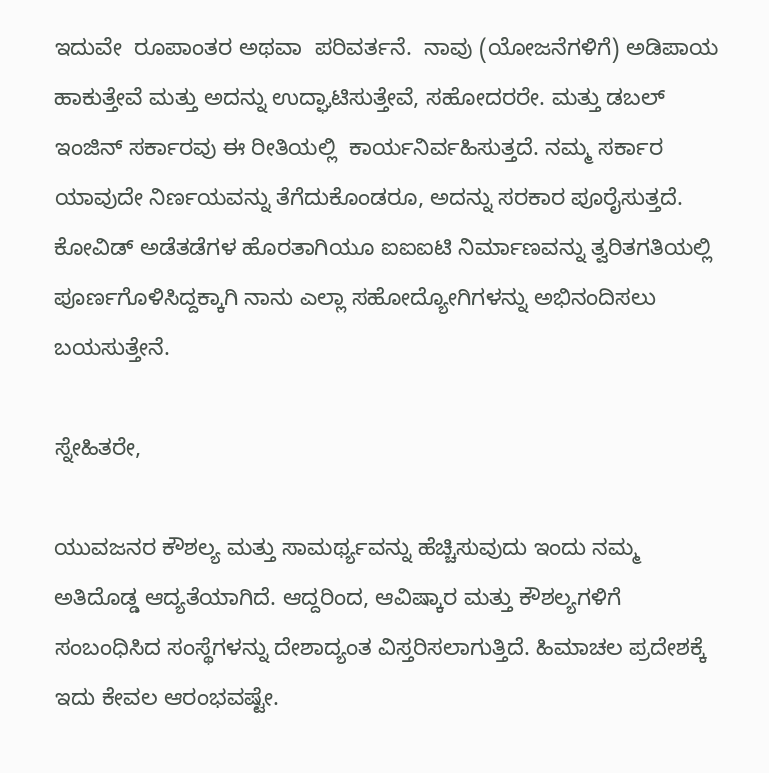ಇದುವೇ  ರೂಪಾಂತರ ಅಥವಾ  ಪರಿವರ್ತನೆ.  ನಾವು (ಯೋಜನೆಗಳಿಗೆ) ಅಡಿಪಾಯ ಹಾಕುತ್ತೇವೆ ಮತ್ತು ಅದನ್ನು ಉದ್ಘಾಟಿಸುತ್ತೇವೆ, ಸಹೋದರರೇ. ಮತ್ತು ಡಬಲ್ ಇಂಜಿನ್ ಸರ್ಕಾರವು ಈ ರೀತಿಯಲ್ಲಿ  ಕಾರ್ಯನಿರ್ವಹಿಸುತ್ತದೆ. ನಮ್ಮ ಸರ್ಕಾರ ಯಾವುದೇ ನಿರ್ಣಯವನ್ನು ತೆಗೆದುಕೊಂಡರೂ, ಅದನ್ನು ಸರಕಾರ ಪೂರೈಸುತ್ತದೆ. ಕೋವಿಡ್ ಅಡೆತಡೆಗಳ ಹೊರತಾಗಿಯೂ ಐಐಐಟಿ ನಿರ್ಮಾಣವನ್ನು ತ್ವರಿತಗತಿಯಲ್ಲಿ ಪೂರ್ಣಗೊಳಿಸಿದ್ದಕ್ಕಾಗಿ ನಾನು ಎಲ್ಲಾ ಸಹೋದ್ಯೋಗಿಗಳನ್ನು ಅಭಿನಂದಿಸಲು ಬಯಸುತ್ತೇನೆ.

ಸ್ನೇಹಿತರೇ,

ಯುವಜನರ ಕೌಶಲ್ಯ ಮತ್ತು ಸಾಮರ್ಥ್ಯವನ್ನು ಹೆಚ್ಚಿಸುವುದು ಇಂದು ನಮ್ಮ ಅತಿದೊಡ್ಡ ಆದ್ಯತೆಯಾಗಿದೆ. ಆದ್ದರಿಂದ, ಆವಿಷ್ಕಾರ ಮತ್ತು ಕೌಶಲ್ಯಗಳಿಗೆ ಸಂಬಂಧಿಸಿದ ಸಂಸ್ಥೆಗಳನ್ನು ದೇಶಾದ್ಯಂತ ವಿಸ್ತರಿಸಲಾಗುತ್ತಿದೆ. ಹಿಮಾಚಲ ಪ್ರದೇಶಕ್ಕೆ ಇದು ಕೇವಲ ಆರಂಭವಷ್ಟೇ.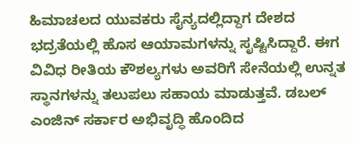ಹಿಮಾಚಲದ ಯುವಕರು ಸೈನ್ಯದಲ್ಲಿದ್ದಾಗ ದೇಶದ ಭದ್ರತೆಯಲ್ಲಿ ಹೊಸ ಆಯಾಮಗಳನ್ನು ಸೃಷ್ಟಿಸಿದ್ದಾರೆ. ಈಗ ವಿವಿಧ ರೀತಿಯ ಕೌಶಲ್ಯಗಳು ಅವರಿಗೆ ಸೇನೆಯಲ್ಲಿ ಉನ್ನತ ಸ್ಥಾನಗಳನ್ನು ತಲುಪಲು ಸಹಾಯ ಮಾಡುತ್ತವೆ. ಡಬಲ್ ಎಂಜಿನ್ ಸರ್ಕಾರ ಅಭಿವೃದ್ಧಿ ಹೊಂದಿದ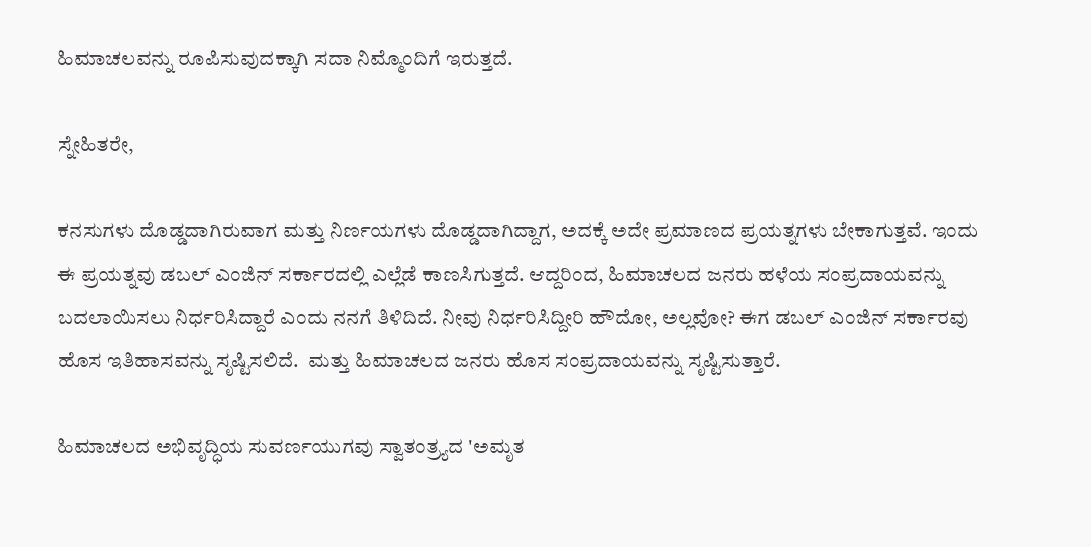ಹಿಮಾಚಲವನ್ನು ರೂಪಿಸುವುದಕ್ಕಾಗಿ ಸದಾ ನಿಮ್ಮೊಂದಿಗೆ ಇರುತ್ತದೆ.

ಸ್ನೇಹಿತರೇ,

ಕನಸುಗಳು ದೊಡ್ಡದಾಗಿರುವಾಗ ಮತ್ತು ನಿರ್ಣಯಗಳು ದೊಡ್ಡದಾಗಿದ್ದಾಗ, ಅದಕ್ಕೆ ಅದೇ ಪ್ರಮಾಣದ ಪ್ರಯತ್ನಗಳು ಬೇಕಾಗುತ್ತವೆ. ಇಂದು ಈ ಪ್ರಯತ್ನವು ಡಬಲ್ ಎಂಜಿನ್ ಸರ್ಕಾರದಲ್ಲಿ ಎಲ್ಲೆಡೆ ಕಾಣಸಿಗುತ್ತದೆ. ಆದ್ದರಿಂದ, ಹಿಮಾಚಲದ ಜನರು ಹಳೆಯ ಸಂಪ್ರದಾಯವನ್ನು ಬದಲಾಯಿಸಲು ನಿರ್ಧರಿಸಿದ್ದಾರೆ ಎಂದು ನನಗೆ ತಿಳಿದಿದೆ. ನೀವು ನಿರ್ಧರಿಸಿದ್ದೀರಿ ಹೌದೋ, ಅಲ್ಲವೋ? ಈಗ ಡಬಲ್ ಎಂಜಿನ್ ಸರ್ಕಾರವು ಹೊಸ ಇತಿಹಾಸವನ್ನು ಸೃಷ್ಟಿಸಲಿದೆ.  ಮತ್ತು ಹಿಮಾಚಲದ ಜನರು ಹೊಸ ಸಂಪ್ರದಾಯವನ್ನು ಸೃಷ್ಟಿಸುತ್ತಾರೆ.

ಹಿಮಾಚಲದ ಅಭಿವೃದ್ಧಿಯ ಸುವರ್ಣಯುಗವು ಸ್ವಾತಂತ್ರ್ಯದ 'ಅಮೃತ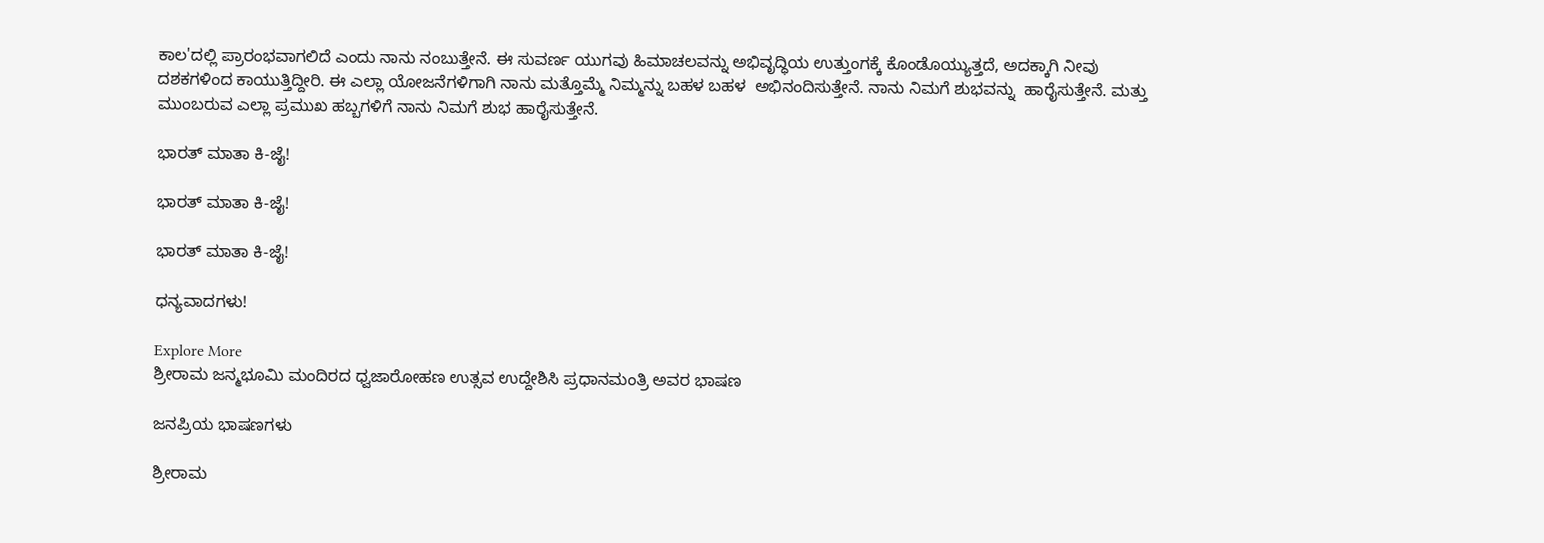ಕಾಲ'ದಲ್ಲಿ ಪ್ರಾರಂಭವಾಗಲಿದೆ ಎಂದು ನಾನು ನಂಬುತ್ತೇನೆ. ಈ ಸುವರ್ಣ ಯುಗವು ಹಿಮಾಚಲವನ್ನು ಅಭಿವೃದ್ಧಿಯ ಉತ್ತುಂಗಕ್ಕೆ ಕೊಂಡೊಯ್ಯುತ್ತದೆ, ಅದಕ್ಕಾಗಿ ನೀವು ದಶಕಗಳಿಂದ ಕಾಯುತ್ತಿದ್ದೀರಿ. ಈ ಎಲ್ಲಾ ಯೋಜನೆಗಳಿಗಾಗಿ ನಾನು ಮತ್ತೊಮ್ಮೆ ನಿಮ್ಮನ್ನು ಬಹಳ ಬಹಳ  ಅಭಿನಂದಿಸುತ್ತೇನೆ. ನಾನು ನಿಮಗೆ ಶುಭವನ್ನು  ಹಾರೈಸುತ್ತೇನೆ. ಮತ್ತು ಮುಂಬರುವ ಎಲ್ಲಾ ಪ್ರಮುಖ ಹಬ್ಬಗಳಿಗೆ ನಾನು ನಿಮಗೆ ಶುಭ ಹಾರೈಸುತ್ತೇನೆ.

ಭಾರತ್ ಮಾತಾ ಕಿ-ಜೈ!

ಭಾರತ್ ಮಾತಾ ಕಿ-ಜೈ!

ಭಾರತ್ ಮಾತಾ ಕಿ-ಜೈ!

ಧನ್ಯವಾದಗಳು!

Explore More
ಶ್ರೀರಾಮ ಜನ್ಮಭೂಮಿ ಮಂದಿರದ ಧ್ವಜಾರೋಹಣ ಉತ್ಸವ ಉದ್ದೇಶಿಸಿ ಪ್ರಧಾನಮಂತ್ರಿ ಅವರ ಭಾಷಣ

ಜನಪ್ರಿಯ ಭಾಷಣಗಳು

ಶ್ರೀರಾಮ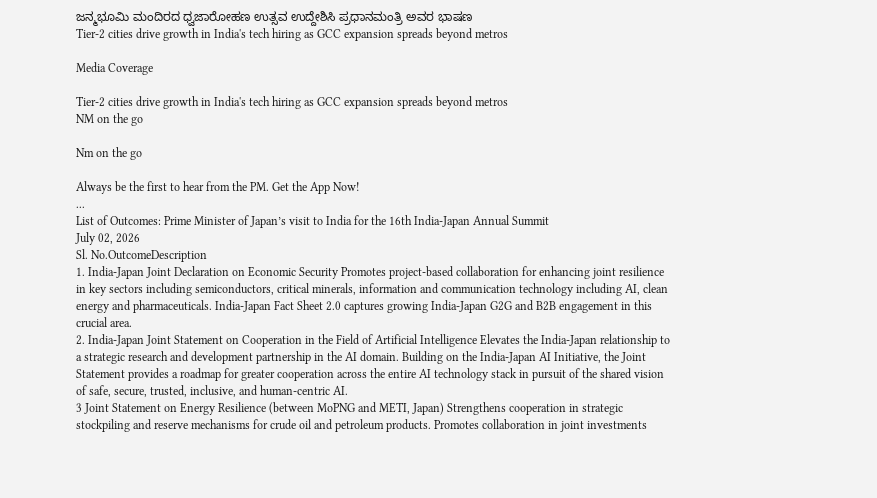ಜನ್ಮಭೂಮಿ ಮಂದಿರದ ಧ್ವಜಾರೋಹಣ ಉತ್ಸವ ಉದ್ದೇಶಿಸಿ ಪ್ರಧಾನಮಂತ್ರಿ ಅವರ ಭಾಷಣ
Tier-2 cities drive growth in India's tech hiring as GCC expansion spreads beyond metros

Media Coverage

Tier-2 cities drive growth in India's tech hiring as GCC expansion spreads beyond metros
NM on the go

Nm on the go

Always be the first to hear from the PM. Get the App Now!
...
List of Outcomes: Prime Minister of Japan’s visit to India for the 16th India-Japan Annual Summit
July 02, 2026
Sl. No.OutcomeDescription
1. India-Japan Joint Declaration on Economic Security Promotes project-based collaboration for enhancing joint resilience in key sectors including semiconductors, critical minerals, information and communication technology including AI, clean energy and pharmaceuticals. India-Japan Fact Sheet 2.0 captures growing India-Japan G2G and B2B engagement in this crucial area.
2. India-Japan Joint Statement on Cooperation in the Field of Artificial Intelligence Elevates the India-Japan relationship to a strategic research and development partnership in the AI domain. Building on the India-Japan AI Initiative, the Joint Statement provides a roadmap for greater cooperation across the entire AI technology stack in pursuit of the shared vision of safe, secure, trusted, inclusive, and human-centric AI.
3 Joint Statement on Energy Resilience (between MoPNG and METI, Japan) Strengthens cooperation in strategic stockpiling and reserve mechanisms for crude oil and petroleum products. Promotes collaboration in joint investments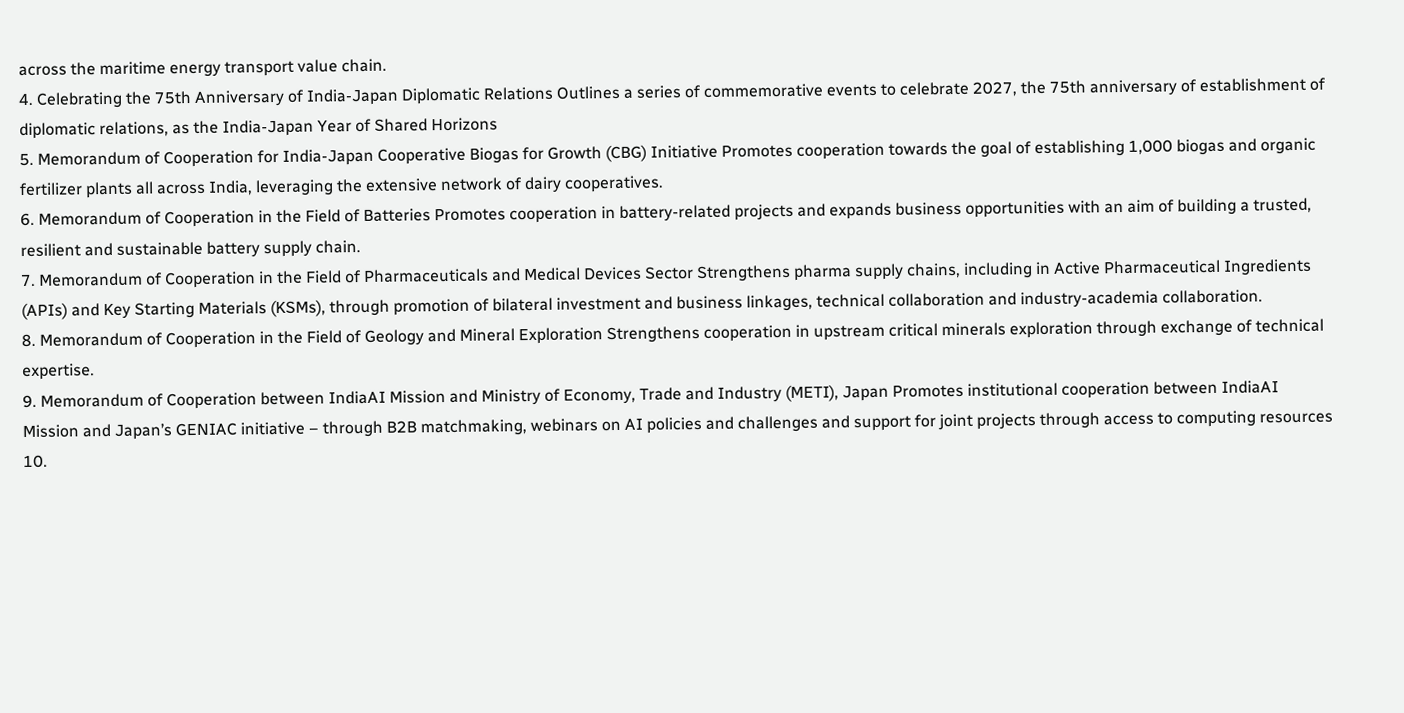across the maritime energy transport value chain.
4. Celebrating the 75th Anniversary of India-Japan Diplomatic Relations Outlines a series of commemorative events to celebrate 2027, the 75th anniversary of establishment of diplomatic relations, as the India-Japan Year of Shared Horizons
5. Memorandum of Cooperation for India-Japan Cooperative Biogas for Growth (CBG) Initiative Promotes cooperation towards the goal of establishing 1,000 biogas and organic fertilizer plants all across India, leveraging the extensive network of dairy cooperatives.
6. Memorandum of Cooperation in the Field of Batteries Promotes cooperation in battery-related projects and expands business opportunities with an aim of building a trusted, resilient and sustainable battery supply chain.
7. Memorandum of Cooperation in the Field of Pharmaceuticals and Medical Devices Sector Strengthens pharma supply chains, including in Active Pharmaceutical Ingredients (APIs) and Key Starting Materials (KSMs), through promotion of bilateral investment and business linkages, technical collaboration and industry-academia collaboration.
8. Memorandum of Cooperation in the Field of Geology and Mineral Exploration Strengthens cooperation in upstream critical minerals exploration through exchange of technical expertise.
9. Memorandum of Cooperation between IndiaAI Mission and Ministry of Economy, Trade and Industry (METI), Japan Promotes institutional cooperation between IndiaAI Mission and Japan’s GENIAC initiative – through B2B matchmaking, webinars on AI policies and challenges and support for joint projects through access to computing resources
10.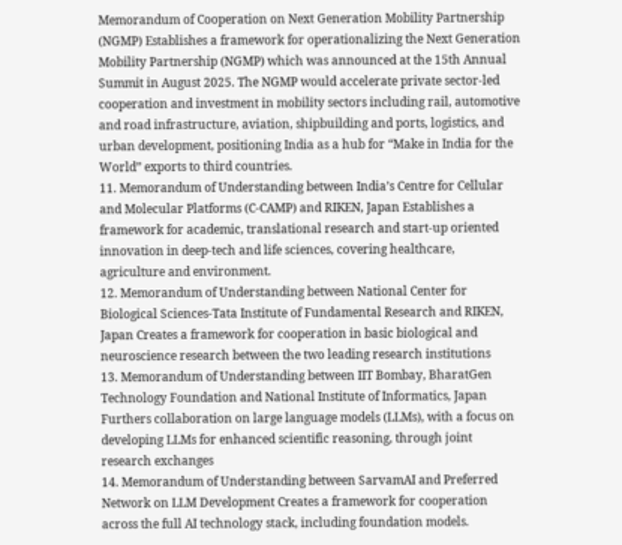Memorandum of Cooperation on Next Generation Mobility Partnership (NGMP) Establishes a framework for operationalizing the Next Generation Mobility Partnership (NGMP) which was announced at the 15th Annual Summit in August 2025. The NGMP would accelerate private sector-led cooperation and investment in mobility sectors including rail, automotive and road infrastructure, aviation, shipbuilding and ports, logistics, and urban development, positioning India as a hub for “Make in India for the World” exports to third countries.
11. Memorandum of Understanding between India’s Centre for Cellular and Molecular Platforms (C-CAMP) and RIKEN, Japan Establishes a framework for academic, translational research and start-up oriented innovation in deep-tech and life sciences, covering healthcare, agriculture and environment.
12. Memorandum of Understanding between National Center for Biological Sciences-Tata Institute of Fundamental Research and RIKEN, Japan Creates a framework for cooperation in basic biological and neuroscience research between the two leading research institutions
13. Memorandum of Understanding between IIT Bombay, BharatGen Technology Foundation and National Institute of Informatics, Japan Furthers collaboration on large language models (LLMs), with a focus on developing LLMs for enhanced scientific reasoning, through joint research exchanges
14. Memorandum of Understanding between SarvamAI and Preferred Network on LLM Development Creates a framework for cooperation across the full AI technology stack, including foundation models.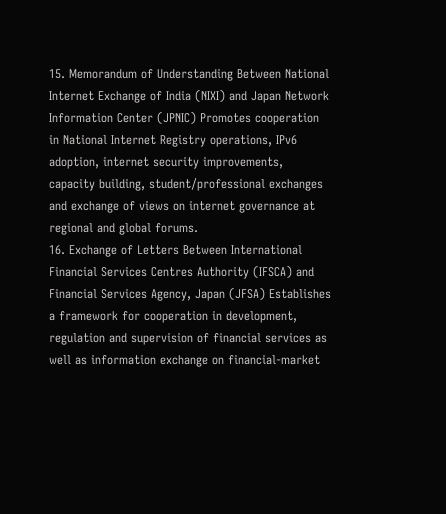15. Memorandum of Understanding Between National Internet Exchange of India (NIXI) and Japan Network Information Center (JPNIC) Promotes cooperation in National Internet Registry operations, IPv6 adoption, internet security improvements, capacity building, student/professional exchanges and exchange of views on internet governance at regional and global forums.
16. Exchange of Letters Between International Financial Services Centres Authority (IFSCA) and Financial Services Agency, Japan (JFSA) Establishes a framework for cooperation in development, regulation and supervision of financial services as well as information exchange on financial-market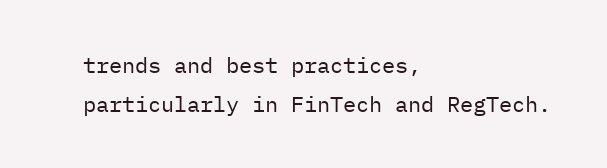trends and best practices, particularly in FinTech and RegTech.